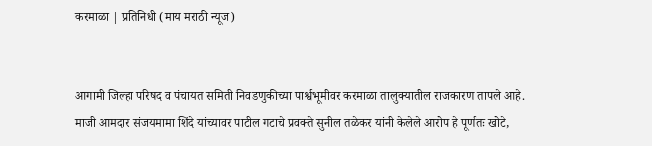करमाळा | प्रतिनिधी (माय मराठी न्यूज)


आगामी जिल्हा परिषद व पंचायत समिती निवडणुकीच्या पार्श्वभूमीवर करमाळा तालुक्यातील राजकारण तापले आहे. माजी आमदार संजयमामा शिंदे यांच्यावर पाटील गटाचे प्रवक्ते सुनील तळेकर यांनी केलेले आरोप हे पूर्णतः खोटे,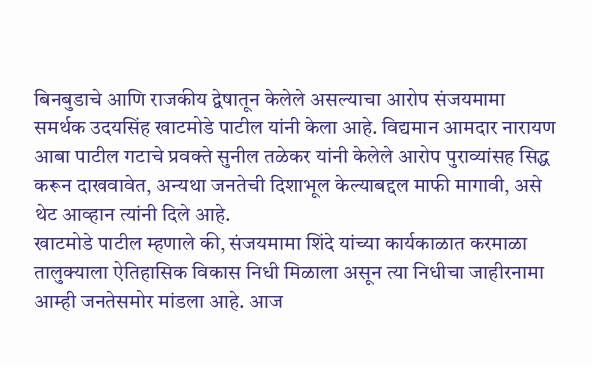बिनबुडाचे आणि राजकीय द्वेषातून केलेले असल्याचा आरोप संजयमामा समर्थक उदयसिंह खाटमोडे पाटील यांनी केला आहे. विद्यमान आमदार नारायण आबा पाटील गटाचे प्रवक्ते सुनील तळेकर यांनी केलेले आरोप पुराव्यांसह सिद्ध करून दाखवावेत, अन्यथा जनतेची दिशाभूल केल्याबद्दल माफी मागावी, असे थेट आव्हान त्यांनी दिले आहे.
खाटमोडे पाटील म्हणाले की, संजयमामा शिंदे यांच्या कार्यकाळात करमाळा तालुक्याला ऐतिहासिक विकास निधी मिळाला असून त्या निधीचा जाहीरनामा आम्ही जनतेसमोर मांडला आहे. आज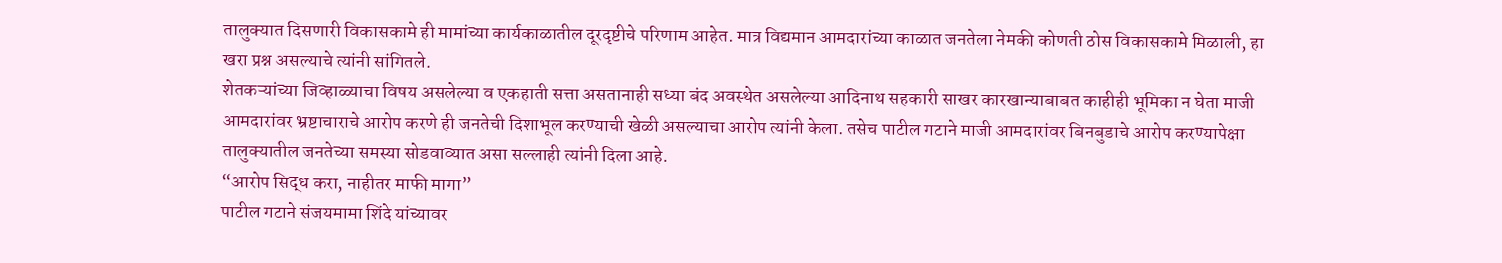तालुक्यात दिसणारी विकासकामे ही मामांच्या कार्यकाळातील दूरदृष्टीचे परिणाम आहेत. मात्र विद्यमान आमदारांच्या काळात जनतेला नेमकी कोणती ठोस विकासकामे मिळाली, हा खरा प्रश्न असल्याचे त्यांनी सांगितले.
शेतकऱ्यांच्या जिव्हाळ्याचा विषय असलेल्या व एकहाती सत्ता असतानाही सध्या बंद अवस्थेत असलेल्या आदिनाथ सहकारी साखर कारखान्याबाबत काहीही भूमिका न घेता माजी आमदारांवर भ्रष्टाचाराचे आरोप करणे ही जनतेची दिशाभूल करण्याची खेळी असल्याचा आरोप त्यांनी केला. तसेच पाटील गटाने माजी आमदारांवर बिनबुडाचे आरोप करण्यापेक्षा तालुक्यातील जनतेच्या समस्या सोडवाव्यात असा सल्लाही त्यांनी दिला आहे.
“आरोप सिद्ध करा, नाहीतर माफी मागा”
पाटील गटाने संजयमामा शिंदे यांच्यावर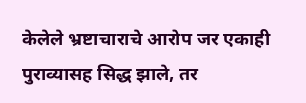केलेले भ्रष्टाचाराचे आरोप जर एकाही पुराव्यासह सिद्ध झाले, तर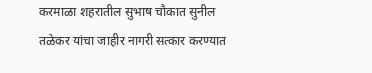करमाळा शहरातील सुभाष चौकात सुनील तळेकर यांचा जाहीर नागरी सत्कार करण्यात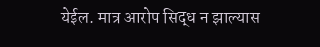येईल. मात्र आरोप सिद्ध न झाल्यास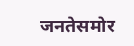जनतेसमोर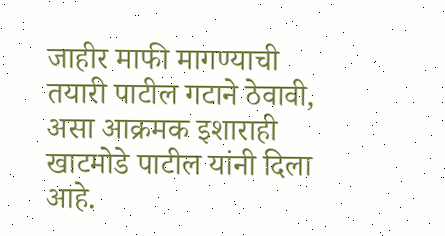जाहीर माफी मागण्याची तयारी पाटील गटाने ठेवावी, असा आक्रमक इशाराही खाटमोडे पाटील यांनी दिला आहे.